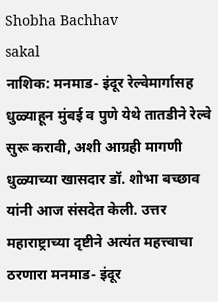Shobha Bachhav
sakal
नाशिक: मनमाड- इंदूर रेल्वेमार्गासह धुळ्याहून मुंबई व पुणे येथे तातडीने रेल्वे सुरू करावी, अशी आग्रही मागणी धुळ्याच्या खासदार डॉ. शोभा बच्छाव यांनी आज संसदेत केली. उत्तर महाराष्ट्राच्या दृष्टीने अत्यंत महत्त्वाचा ठरणारा मनमाड- इंदूर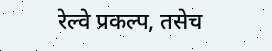रेल्वे प्रकल्प, तसेच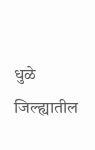धुळे जिल्ह्यातील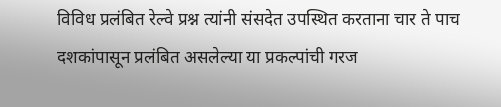विविध प्रलंबित रेल्वे प्रश्न त्यांनी संसदेत उपस्थित करताना चार ते पाच दशकांपासून प्रलंबित असलेल्या या प्रकल्पांची गरज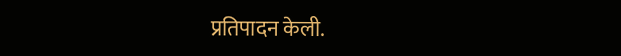प्रतिपादन केली.